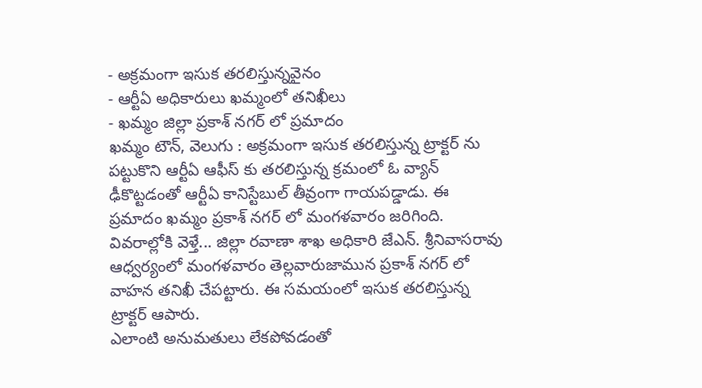- అక్రమంగా ఇసుక తరలిస్తున్నవైనం
- ఆర్టీఏ అధికారులు ఖమ్మంలో తనిఖీలు
- ఖమ్మం జిల్లా ప్రకాశ్ నగర్ లో ప్రమాదం
ఖమ్మం టౌన్, వెలుగు : అక్రమంగా ఇసుక తరలిస్తున్న ట్రాక్టర్ ను పట్టుకొని ఆర్టీఏ ఆఫీస్ కు తరలిస్తున్న క్రమంలో ఓ వ్యాన్ ఢీకొట్టడంతో ఆర్టీఏ కానిస్టేబుల్ తీవ్రంగా గాయపడ్డాడు. ఈ ప్రమాదం ఖమ్మం ప్రకాశ్ నగర్ లో మంగళవారం జరిగింది. వివరాల్లోకి వెళ్తే... జిల్లా రవాణా శాఖ అధికారి జేఎన్. శ్రీనివాసరావు ఆధ్వర్యంలో మంగళవారం తెల్లవారుజామున ప్రకాశ్ నగర్ లో వాహన తనిఖీ చేపట్టారు. ఈ సమయంలో ఇసుక తరలిస్తున్న ట్రాక్టర్ ఆపారు.
ఎలాంటి అనుమతులు లేకపోవడంతో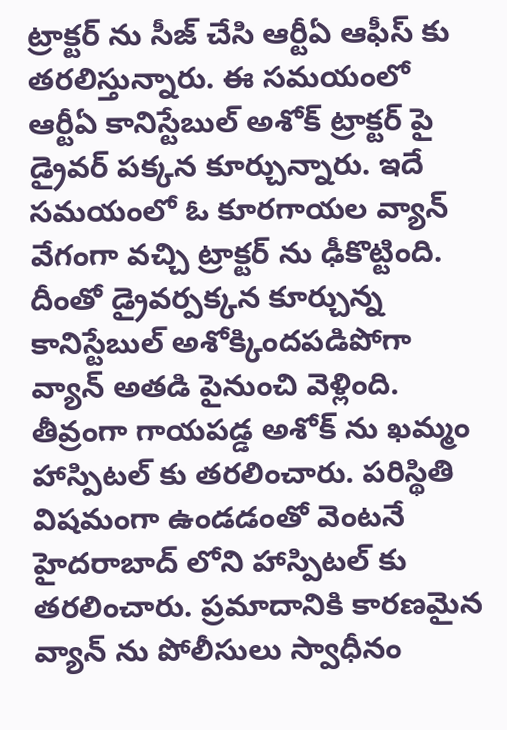ట్రాక్టర్ ను సీజ్ చేసి ఆర్టీఏ ఆఫీస్ కు తరలిస్తున్నారు. ఈ సమయంలో ఆర్టీఏ కానిస్టేబుల్ అశోక్ ట్రాక్టర్ పై డ్రైవర్ పక్కన కూర్చున్నారు. ఇదే సమయంలో ఓ కూరగాయల వ్యాన్ వేగంగా వచ్చి ట్రాక్టర్ ను ఢీకొట్టింది. దీంతో డ్రైవర్పక్కన కూర్చున్న కానిస్టేబుల్ అశోక్కిందపడిపోగా వ్యాన్ అతడి పైనుంచి వెళ్లింది.
తీవ్రంగా గాయపడ్డ అశోక్ ను ఖమ్మం హాస్పిటల్ కు తరలించారు. పరిస్థితి విషమంగా ఉండడంతో వెంటనే హైదరాబాద్ లోని హాస్పిటల్ కు తరలించారు. ప్రమాదానికి కారణమైన వ్యాన్ ను పోలీసులు స్వాధీనం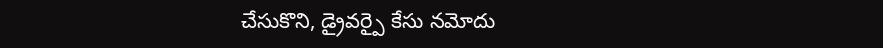చేసుకొని, డ్రైవర్పై కేసు నమోదు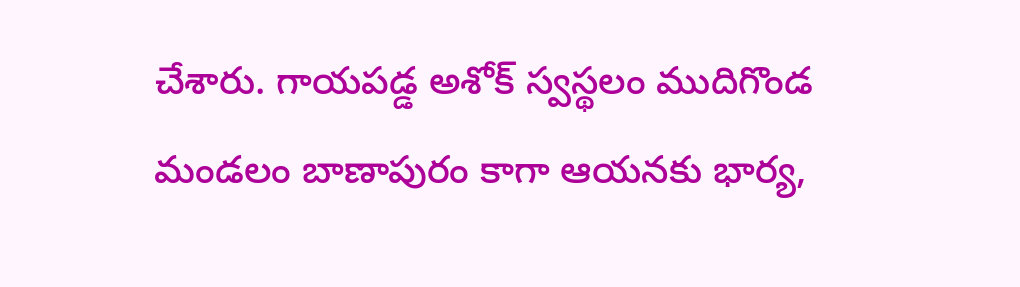చేశారు. గాయపడ్డ అశోక్ స్వస్థలం ముదిగొండ మండలం బాణాపురం కాగా ఆయనకు భార్య,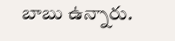బాబు ఉన్నారు.